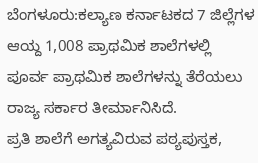ಬೆಂಗಳೂರು:ಕಲ್ಯಾಣ ಕರ್ನಾಟಕದ 7 ಜಿಲ್ಲೆಗಳ ಆಯ್ದ 1,008 ಪ್ರಾಥಮಿಕ ಶಾಲೆಗಳಲ್ಲಿ ಪೂರ್ವ ಪ್ರಾಥಮಿಕ ಶಾಲೆಗಳನ್ನು ತೆರೆಯಲು ರಾಜ್ಯ ಸರ್ಕಾರ ತೀರ್ಮಾನಿಸಿದೆ.
ಪ್ರತಿ ಶಾಲೆಗೆ ಅಗತ್ಯವಿರುವ ಪಠ್ಯಪುಸ್ತಕ,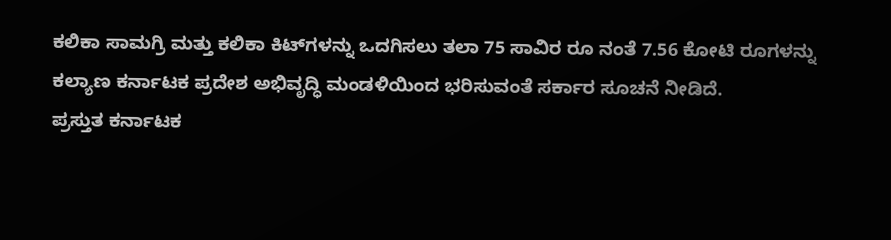ಕಲಿಕಾ ಸಾಮಗ್ರಿ ಮತ್ತು ಕಲಿಕಾ ಕಿಟ್‌ಗಳನ್ನು ಒದಗಿಸಲು ತಲಾ 75 ಸಾವಿರ ರೂ ನಂತೆ 7.56 ಕೋಟಿ ರೂಗಳನ್ನು ಕಲ್ಯಾಣ ಕರ್ನಾಟಕ ಪ್ರದೇಶ ಅಭಿವೃದ್ಧಿ ಮಂಡಳಿಯಿಂದ ಭರಿಸುವಂತೆ ಸರ್ಕಾರ ಸೂಚನೆ ನೀಡಿದೆ.
ಪ್ರಸ್ತುತ ಕರ್ನಾಟಕ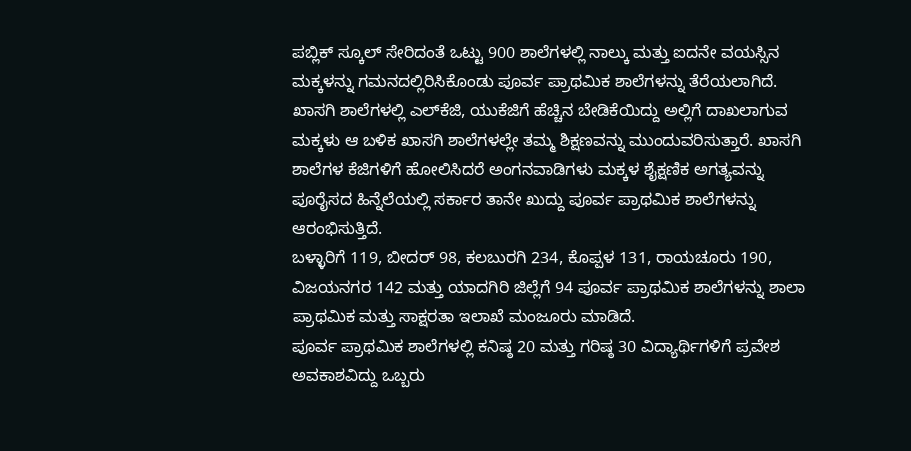ಪಬ್ಲಿಕ್ ಸ್ಕೂಲ್ ಸೇರಿದಂತೆ ಒಟ್ಟು 900 ಶಾಲೆಗಳಲ್ಲಿ ನಾಲ್ಕು ಮತ್ತು ಐದನೇ ವಯಸ್ಸಿನ ಮಕ್ಕಳನ್ನು ಗಮನದಲ್ಲಿರಿಸಿಕೊಂಡು ಪೂರ್ವ ಪ್ರಾಥಮಿಕ ಶಾಲೆಗಳನ್ನು ತೆರೆಯಲಾಗಿದೆ. ಖಾಸಗಿ ಶಾಲೆಗಳಲ್ಲಿ ಎಲ್‌ಕೆಜಿ, ಯುಕೆಜಿಗೆ ಹೆಚ್ಚಿನ ಬೇಡಿಕೆಯಿದ್ದು ಅಲ್ಲಿಗೆ ದಾಖಲಾಗುವ ಮಕ್ಕಳು ಆ ಬಳಿಕ ಖಾಸಗಿ ಶಾಲೆಗಳಲ್ಲೇ ತಮ್ಮ ಶಿಕ್ಷಣವನ್ನು ಮುಂದುವರಿಸುತ್ತಾರೆ. ಖಾಸಗಿ ಶಾಲೆಗಳ ಕೆಜಿಗಳಿಗೆ ಹೋಲಿಸಿದರೆ ಅಂಗನವಾಡಿಗಳು ಮಕ್ಕಳ ಶೈಕ್ಷಣಿಕ ಅಗತ್ಯವನ್ನು ಪೂರೈಸದ ಹಿನ್ನೆಲೆಯಲ್ಲಿ ಸರ್ಕಾರ ತಾನೇ ಖುದ್ದು ಪೂರ್ವ ಪ್ರಾಥಮಿಕ ಶಾಲೆಗಳನ್ನು ಆರಂಭಿಸುತ್ತಿದೆ.
ಬಳ್ಳಾರಿಗೆ 119, ಬೀದರ್ 98, ಕಲಬುರಗಿ 234, ಕೊಪ್ಪಳ 131, ರಾಯಚೂರು 190, ವಿಜಯನಗರ 142 ಮತ್ತು ಯಾದಗಿರಿ ಜಿಲ್ಲೆಗೆ 94 ಪೂರ್ವ ಪ್ರಾಥಮಿಕ ಶಾಲೆಗಳನ್ನು ಶಾಲಾ ಪ್ರಾಥಮಿಕ ಮತ್ತು ಸಾಕ್ಷರತಾ ಇಲಾಖೆ ಮಂಜೂರು ಮಾಡಿದೆ.
ಪೂರ್ವ ಪ್ರಾಥಮಿಕ ಶಾಲೆಗಳಲ್ಲಿ ಕನಿಷ್ಠ 20 ಮತ್ತು ಗರಿಷ್ಠ 30 ವಿದ್ಯಾರ್ಥಿಗಳಿಗೆ ಪ್ರವೇಶ ಅವಕಾಶವಿದ್ದು ಒಬ್ಬರು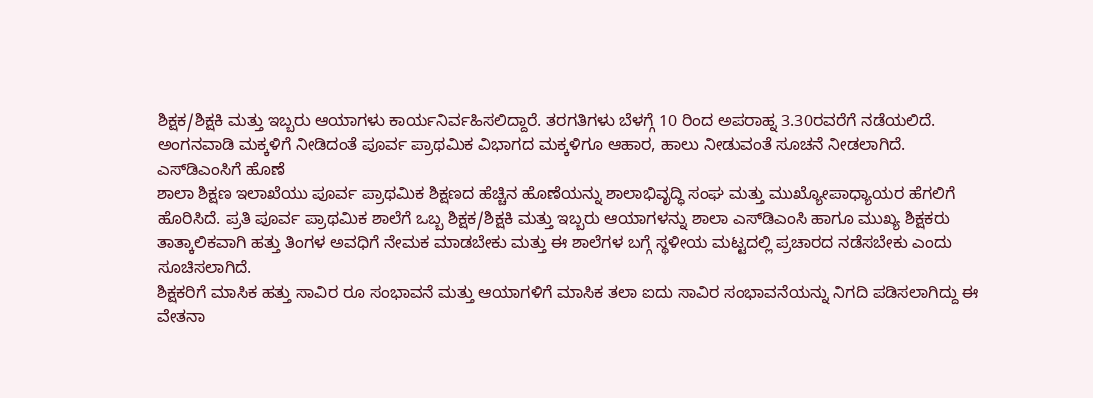ಶಿಕ್ಷಕ/ಶಿಕ್ಷಕಿ ಮತ್ತು ಇಬ್ಬರು ಆಯಾಗಳು ಕಾರ್ಯನಿರ್ವಹಿಸಲಿದ್ದಾರೆ. ತರಗತಿಗಳು ಬೆಳಗ್ಗೆ 10 ರಿಂದ ಅಪರಾಹ್ನ 3.30ರವರೆಗೆ ನಡೆಯಲಿದೆ. ಅಂಗನವಾಡಿ ಮಕ್ಕಳಿಗೆ ನೀಡಿದಂತೆ ಪೂರ್ವ ಪ್ರಾಥಮಿಕ ವಿಭಾಗದ ಮಕ್ಕಳಿಗೂ ಆಹಾರ, ಹಾಲು ನೀಡುವಂತೆ ಸೂಚನೆ ನೀಡಲಾಗಿದೆ.
ಎಸ್‌ಡಿಎಂಸಿಗೆ ಹೊಣೆ
ಶಾಲಾ ಶಿಕ್ಷಣ ಇಲಾಖೆಯು ಪೂರ್ವ ಪ್ರಾಥಮಿಕ ಶಿಕ್ಷಣದ ಹೆಚ್ಚಿನ ಹೊಣೆಯನ್ನು ಶಾಲಾಭಿವೃದ್ಧಿ ಸಂಘ ಮತ್ತು ಮುಖ್ಯೋಪಾಧ್ಯಾಯರ ಹೆಗಲಿಗೆ ಹೊರಿಸಿದೆ. ಪ್ರತಿ ಪೂರ್ವ ಪ್ರಾಥಮಿಕ ಶಾಲೆಗೆ ಒಬ್ಬ ಶಿಕ್ಷಕ/ಶಿಕ್ಷಕಿ ಮತ್ತು ಇಬ್ಬರು ಆಯಾಗಳನ್ನು ಶಾಲಾ ಎಸ್‌ಡಿಎಂಸಿ ಹಾಗೂ ಮುಖ್ಯ ಶಿಕ್ಷಕರು ತಾತ್ಕಾಲಿಕವಾಗಿ ಹತ್ತು ತಿಂಗಳ ಅವಧಿಗೆ ನೇಮಕ ಮಾಡಬೇಕು ಮತ್ತು ಈ ಶಾಲೆಗಳ ಬಗ್ಗೆ ಸ್ಥಳೀಯ ಮಟ್ಟದಲ್ಲಿ ಪ್ರಚಾರದ ನಡೆಸಬೇಕು ಎಂದು ಸೂಚಿಸಲಾಗಿದೆ.
ಶಿಕ್ಷಕರಿಗೆ ಮಾಸಿಕ ಹತ್ತು ಸಾವಿರ ರೂ ಸಂಭಾವನೆ ಮತ್ತು ಆಯಾಗಳಿಗೆ ಮಾಸಿಕ ತಲಾ ಐದು ಸಾವಿರ ಸಂಭಾವನೆಯನ್ನು ನಿಗದಿ ಪಡಿಸಲಾಗಿದ್ದು ಈ ವೇತನಾ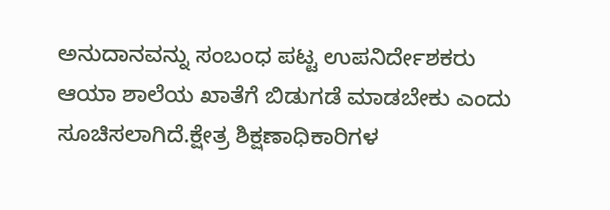ಅನುದಾನವನ್ನು ಸಂಬಂಧ ಪಟ್ಟ ಉಪನಿರ್ದೇಶಕರು ಆಯಾ ಶಾಲೆಯ ಖಾತೆಗೆ ಬಿಡುಗಡೆ ಮಾಡಬೇಕು ಎಂದು ಸೂಚಿಸಲಾಗಿದೆ.ಕ್ಷೇತ್ರ ಶಿಕ್ಷಣಾಧಿಕಾರಿಗಳ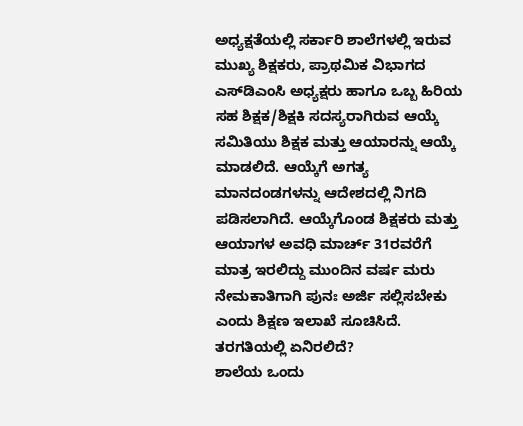ಅಧ್ಯಕ್ಷತೆಯಲ್ಲಿ ಸರ್ಕಾರಿ ಶಾಲೆಗಳಲ್ಲಿ ಇರುವ ಮುಖ್ಯ ಶಿಕ್ಷಕರು, ಪ್ರಾಥಮಿಕ ವಿಭಾಗದ ಎಸ್‌ಡಿಎಂಸಿ ಅಧ್ಯಕ್ಷರು ಹಾಗೂ ಒಬ್ಬ ಹಿರಿಯ ಸಹ ಶಿಕ್ಷಕ/ಶಿಕ್ಷಕಿ ಸದಸ್ಯರಾಗಿರುವ ಆಯ್ಕೆ ಸಮಿತಿಯು ಶಿಕ್ಷಕ ಮತ್ತು ಆಯಾರನ್ನು ಆಯ್ಕೆ ಮಾಡಲಿದೆ. ಆಯ್ಕೆಗೆ ಅಗತ್ಯ ಮಾನದಂಡಗಳನ್ನು ಆದೇಶದಲ್ಲಿ ನಿಗದಿ ಪಡಿಸಲಾಗಿದೆ. ಆಯ್ಕೆಗೊಂಡ ಶಿಕ್ಷಕರು ಮತ್ತು ಆಯಾಗಳ ಅವಧಿ ಮಾರ್ಚ್ 31ರವರೆಗೆ ಮಾತ್ರ ಇರಲಿದ್ದು ಮುಂದಿನ ವರ್ಷ ಮರು ನೇಮಕಾತಿಗಾಗಿ ಪುನಃ ಅರ್ಜಿ ಸಲ್ಲಿಸಬೇಕು ಎಂದು ಶಿಕ್ಷಣ ಇಲಾಖೆ ಸೂಚಿಸಿದೆ.
ತರಗತಿಯಲ್ಲಿ ಏನಿರಲಿದೆ?
ಶಾಲೆಯ ಒಂದು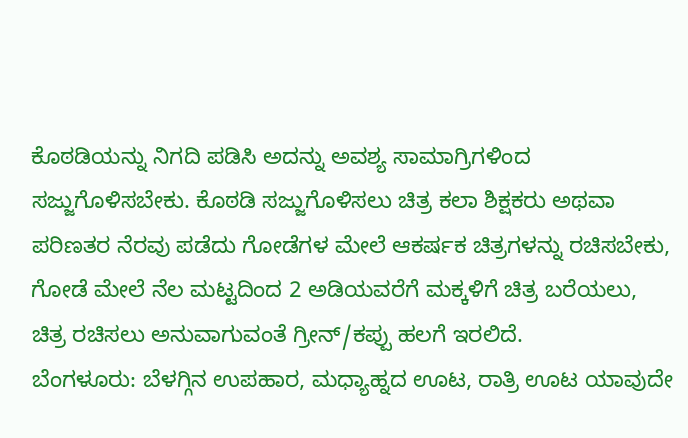ಕೊಠಡಿಯನ್ನು ನಿಗದಿ ಪಡಿಸಿ ಅದನ್ನು ಅವಶ್ಯ ಸಾಮಾಗ್ರಿಗಳಿಂದ ಸಜ್ಜುಗೊಳಿಸಬೇಕು. ಕೊಠಡಿ ಸಜ್ಜುಗೊಳಿಸಲು ಚಿತ್ರ ಕಲಾ ಶಿಕ್ಷಕರು ಅಥವಾ ಪರಿಣತರ ನೆರವು ಪಡೆದು ಗೋಡೆಗಳ ಮೇಲೆ ಆಕರ್ಷಕ ಚಿತ್ರಗಳನ್ನು ರಚಿಸಬೇಕು, ಗೋಡೆ ಮೇಲೆ ನೆಲ ಮಟ್ಟದಿಂದ 2 ಅಡಿಯವರೆಗೆ ಮಕ್ಕಳಿಗೆ ಚಿತ್ರ ಬರೆಯಲು, ಚಿತ್ರ ರಚಿಸಲು ಅನುವಾಗುವಂತೆ ಗ್ರೀನ್/ಕಪ್ಪು ಹಲಗೆ ಇರಲಿದೆ.
ಬೆಂಗಳೂರು: ಬೆಳಗ್ಗಿನ ಉಪಹಾರ, ಮಧ್ಯಾಹ್ನದ ಊಟ, ರಾತ್ರಿ ಊಟ ಯಾವುದೇ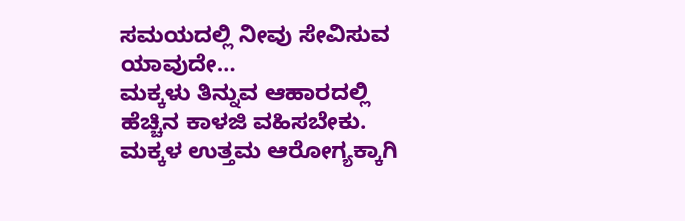ಸಮಯದಲ್ಲಿ ನೀವು ಸೇವಿಸುವ ಯಾವುದೇ…
ಮಕ್ಕಳು ತಿನ್ನುವ ಆಹಾರದಲ್ಲಿ ಹೆಚ್ಚಿನ ಕಾಳಜಿ ವಹಿಸಬೇಕು. ಮಕ್ಕಳ ಉತ್ತಮ ಆರೋಗ್ಯಕ್ಕಾಗಿ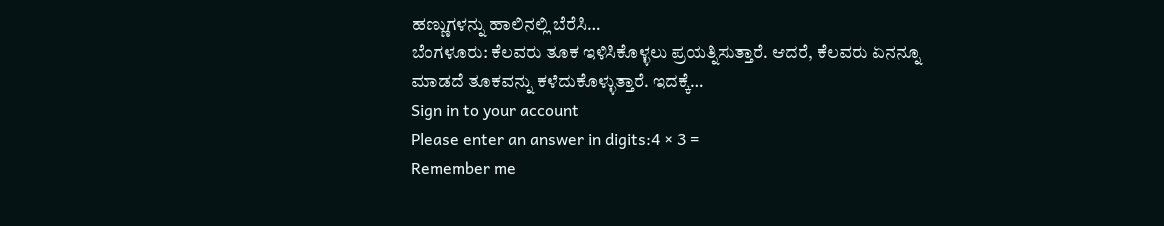ಹಣ್ಣುಗಳನ್ನು ಹಾಲಿನಲ್ಲಿ ಬೆರೆಸಿ…
ಬೆಂಗಳೂರು: ಕೆಲವರು ತೂಕ ಇಳಿಸಿಕೊಳ್ಳಲು ಪ್ರಯತ್ನಿಸುತ್ತಾರೆ. ಆದರೆ, ಕೆಲವರು ಏನನ್ನೂ ಮಾಡದೆ ತೂಕವನ್ನು ಕಳೆದುಕೊಳ್ಳುತ್ತಾರೆ. ಇದಕ್ಕೆ…
Sign in to your account
Please enter an answer in digits:4 × 3 =
Remember me